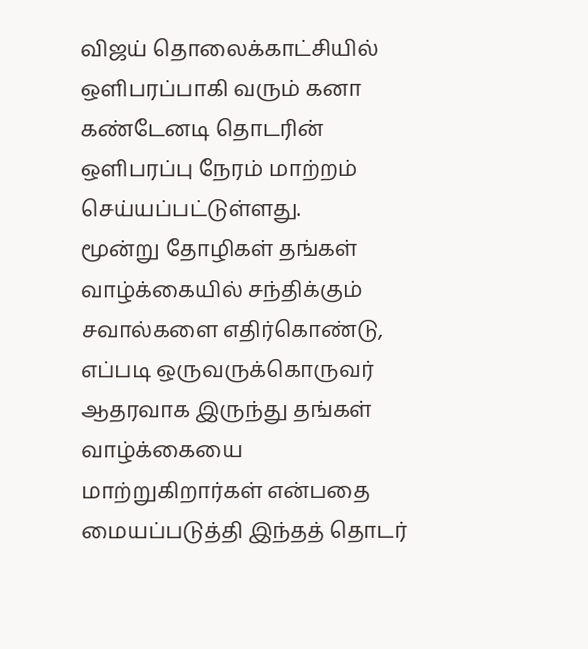விஜய் தொலைக்காட்சியில் ஒளிபரப்பாகி வரும் கனா கண்டேனடி தொடரின் ஒளிபரப்பு நேரம் மாற்றம் செய்யப்பட்டுள்ளது.
மூன்று தோழிகள் தங்கள் வாழ்க்கையில் சந்திக்கும் சவால்களை எதிர்கொண்டு, எப்படி ஒருவருக்கொருவர் ஆதரவாக இருந்து தங்கள் வாழ்க்கையை மாற்றுகிறார்கள் என்பதை மையப்படுத்தி இந்தத் தொடர்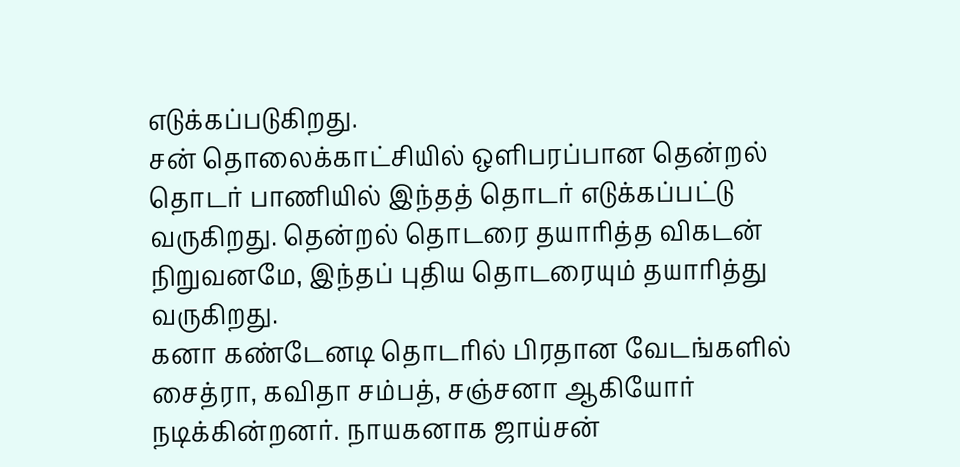எடுக்கப்படுகிறது.
சன் தொலைக்காட்சியில் ஒளிபரப்பான தென்றல் தொடர் பாணியில் இந்தத் தொடர் எடுக்கப்பட்டு வருகிறது. தென்றல் தொடரை தயாரித்த விகடன் நிறுவனமே, இந்தப் புதிய தொடரையும் தயாரித்து வருகிறது.
கனா கண்டேனடி தொடரில் பிரதான வேடங்களில் சைத்ரா, கவிதா சம்பத், சஞ்சனா ஆகியோர் நடிக்கின்றனர். நாயகனாக ஜாய்சன்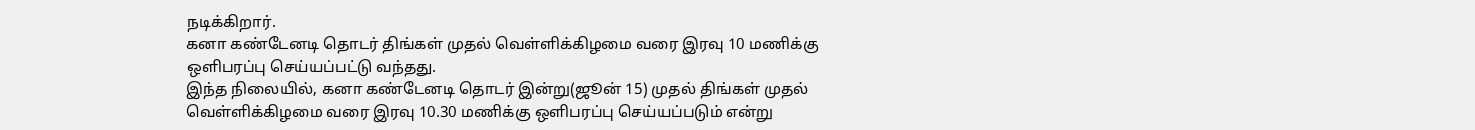நடிக்கிறார்.
கனா கண்டேனடி தொடர் திங்கள் முதல் வெள்ளிக்கிழமை வரை இரவு 10 மணிக்கு ஒளிபரப்பு செய்யப்பட்டு வந்தது.
இந்த நிலையில், கனா கண்டேனடி தொடர் இன்று(ஜூன் 15) முதல் திங்கள் முதல் வெள்ளிக்கிழமை வரை இரவு 10.30 மணிக்கு ஒளிபரப்பு செய்யப்படும் என்று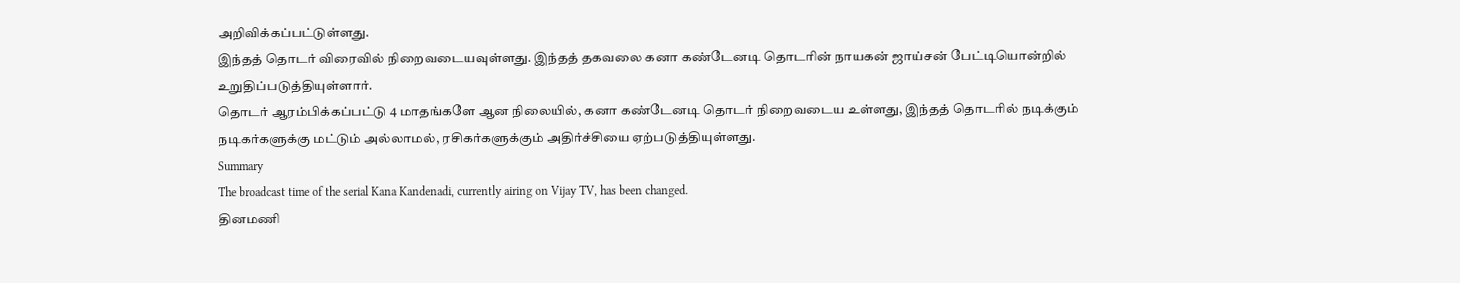அறிவிக்கப்பட்டுள்ளது.
இந்தத் தொடர் விரைவில் நிறைவடையவுள்ளது. இந்தத் தகவலை கனா கண்டேனடி தொடரின் நாயகன் ஜாய்சன் பேட்டியொன்றில் உறுதிப்படுத்தியுள்ளார்.
தொடர் ஆரம்பிக்கப்பட்டு 4 மாதங்களே ஆன நிலையில், கனா கண்டேனடி தொடர் நிறைவடைய உள்ளது, இந்தத் தொடரில் நடிக்கும் நடிகர்களுக்கு மட்டும் அல்லாமல், ரசிகர்களுக்கும் அதிர்ச்சியை ஏற்படுத்தியுள்ளது.
Summary
The broadcast time of the serial Kana Kandenadi, currently airing on Vijay TV, has been changed.
தினமணி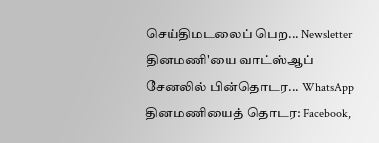செய்திமடலைப் பெற... Newsletter
தினமணி'யை வாட்ஸ்ஆப் சேனலில் பின்தொடர... WhatsApp
தினமணியைத் தொடர: Facebook,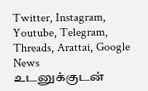Twitter, Instagram, Youtube, Telegram, Threads, Arattai, Google News
உடனுக்குடன்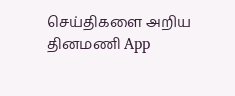செய்திகளை அறிய தினமணி App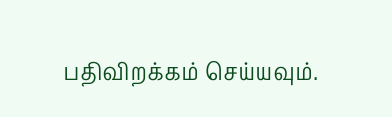பதிவிறக்கம் செய்யவும்.